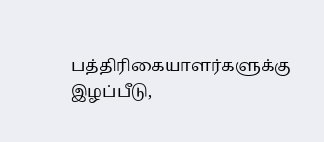பத்திரிகையாளர்களுக்கு இழப்பீடு,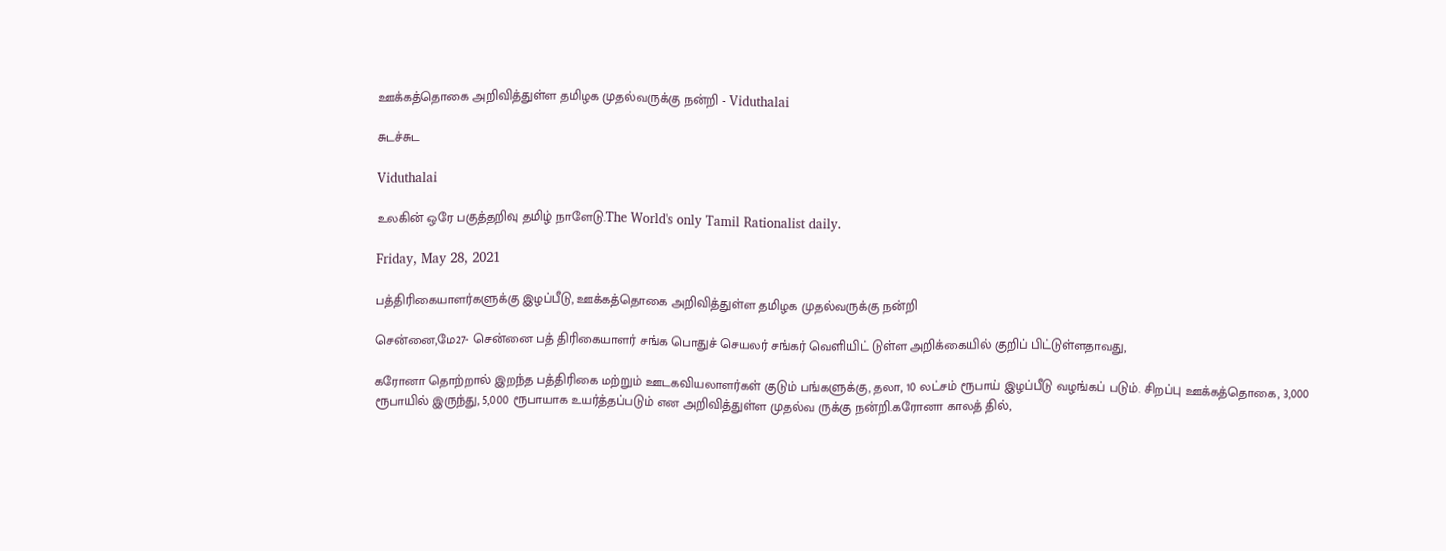ஊக்கத்தொகை அறிவித்துள்ள தமிழக முதல்வருக்கு நன்றி - Viduthalai

சுடச்சுட

Viduthalai

உலகின் ஒரே பகுத்தறிவு தமிழ் நாளேடு.The World's only Tamil Rationalist daily.

Friday, May 28, 2021

பத்திரிகையாளர்களுக்கு இழப்பீடு, ஊக்கத்தொகை அறிவித்துள்ள தமிழக முதல்வருக்கு நன்றி

சென்னை,மே27- சென்னை பத் திரிகையாளர் சங்க பொதுச் செயலர் சங்கர் வெளியிட் டுள்ள அறிக்கையில் குறிப் பிட்டுள்ளதாவது,

கரோனா தொற்றால் இறந்த பத்திரிகை மற்றும் ஊடகவியலாளர்கள் குடும் பங்களுக்கு, தலா, 10 லட்சம் ரூபாய் இழப்பீடு வழங்கப் படும். சிறப்பு ஊக்கத்தொகை, 3,000 ரூபாயில் இருந்து, 5,000 ரூபாயாக உயர்த்தப்படும் என அறிவித்துள்ள முதல்வ ருக்கு நன்றி.கரோனா காலத் தில்,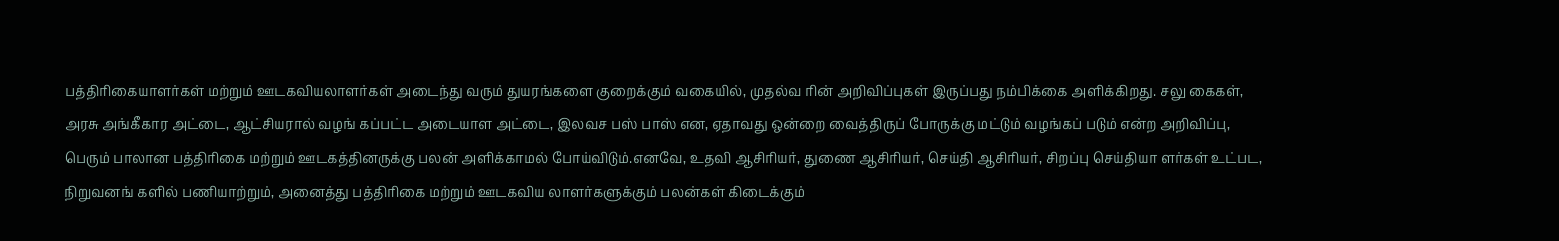பத்திரிகையாளர்கள் மற்றும் ஊடகவியலாளர்கள் அடைந்து வரும் துயரங்களை குறைக்கும் வகையில், முதல்வ ரின் அறிவிப்புகள் இருப்பது நம்பிக்கை அளிக்கிறது. சலு கைகள், அரசு அங்கீகார அட்டை, ஆட்சியரால் வழங் கப்பட்ட அடையாள அட்டை, இலவச பஸ் பாஸ் என, ஏதாவது ஒன்றை வைத்திருப் போருக்கு மட்டும் வழங்கப் படும் என்ற அறிவிப்பு, பெரும் பாலான பத்திரிகை மற்றும் ஊடகத்தினருக்கு பலன் அளிக்காமல் போய்விடும்.எனவே, உதவி ஆசிரியர், துணை ஆசிரியர், செய்தி ஆசிரியர், சிறப்பு செய்தியா ளர்கள் உட்பட, நிறுவனங் களில் பணியாற்றும், அனைத்து பத்திரிகை மற்றும் ஊடகவிய லாளர்களுக்கும் பலன்கள் கிடைக்கும்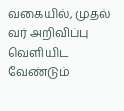வகையில், முதல் வர் அறிவிப்பு வெளியிட வேண்டும்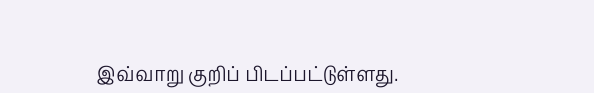இவ்வாறு குறிப் பிடப்பட்டுள்ளது.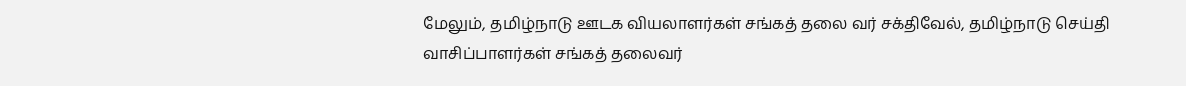மேலும், தமிழ்நாடு ஊடக வியலாளர்கள் சங்கத் தலை வர் சக்திவேல், தமிழ்நாடு செய்தி வாசிப்பாளர்கள் சங்கத் தலைவர்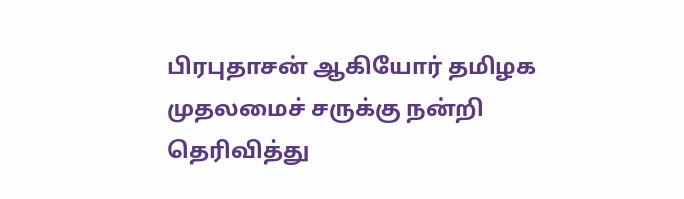பிரபுதாசன் ஆகியோர் தமிழக முதலமைச் சருக்கு நன்றி தெரிவித்து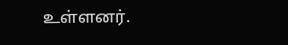உள்ளனர்.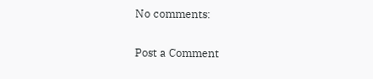No comments:

Post a Comment